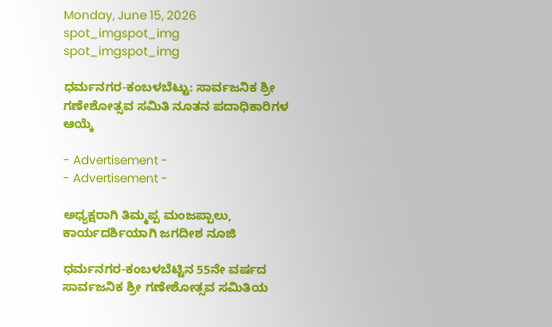Monday, June 15, 2026
spot_imgspot_img
spot_imgspot_img

ಧರ್ಮನಗರ-ಕಂಬಳಬೆಟ್ಟು: ಸಾರ್ವಜನಿಕ ಶ್ರೀ ಗಣೇಶೋತ್ಸವ ಸಮಿತಿ ನೂತನ ಪದಾಧಿಕಾರಿಗಳ ಆಯ್ಕೆ

- Advertisement -
- Advertisement -

ಅಧ್ಯಕ್ಷರಾಗಿ ತಿಮ್ಮಪ್ಪ ಮಂಜಪ್ಪಾಲು, ಕಾರ್ಯದರ್ಶಿಯಾಗಿ ಜಗದೀಶ ನೂಜಿ

ಧರ್ಮನಗರ-ಕಂಬಳಬೆಟ್ಟಿನ 55ನೇ ವರ್ಷದ ಸಾರ್ವಜನಿಕ ಶ್ರೀ ಗಣೇಶೋತ್ಸವ ಸಮಿತಿಯ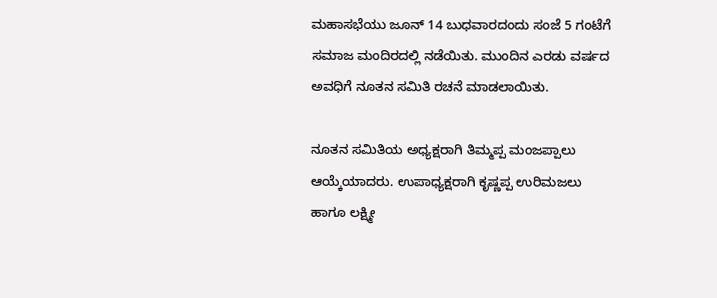ಮಹಾಸಭೆಯು ಜೂನ್ 14 ಬುಧವಾರದಂದು ಸಂಜೆ 5 ಗಂಟೆಗೆ ಸಮಾಜ ಮಂದಿರದಲ್ಲಿ ನಡೆಯಿತು. ಮುಂದಿನ ಎರಡು ವರ್ಷದ ಅವಧಿಗೆ ನೂತನ ಸಮಿತಿ ರಚನೆ ಮಾಡಲಾಯಿತು.

ನೂತನ ಸಮಿತಿಯ ಅಧ್ಯಕ್ಷರಾಗಿ ತಿಮ್ಮಪ್ಪ ಮಂಜಪ್ಪಾಲು ಆಯ್ಕೆಯಾದರು. ಉಪಾಧ್ಯಕ್ಷರಾಗಿ ಕೃಷ್ಣಪ್ಪ ಉರಿಮಜಲು ಹಾಗೂ ಲಕ್ಷ್ಮೀ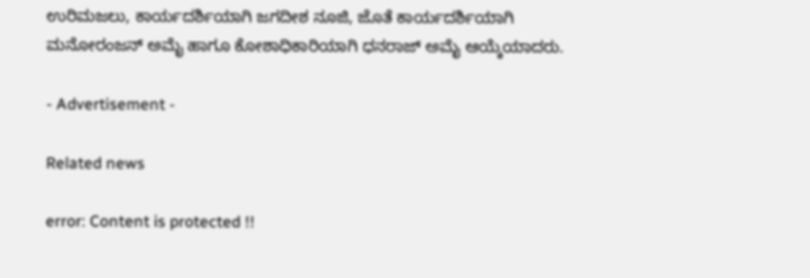ಉರಿಮಜಲು, ಕಾರ್ಯದರ್ಶಿಯಾಗಿ ಜಗದೀಶ ನೂಜಿ, ಜೊತೆ ಕಾರ್ಯದರ್ಶಿಯಾಗಿ ಮನೋರಂಜನ್ ಅಮೈ ಹಾಗೂ ಕೋಶಾಧಿಕಾರಿಯಾಗಿ ಧನರಾಜ್ ಅಮೈ ಆಯ್ಕೆಯಾದರು.

- Advertisement -

Related news

error: Content is protected !!